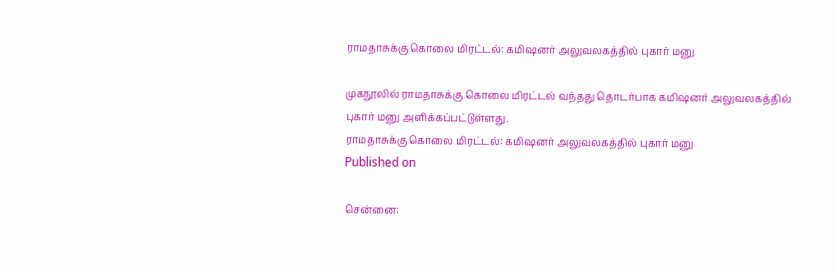ராமதாசுக்கு கொலை மிரட்டல்: கமிஷனர் அலுவலகத்தில் புகார் மனு

முகநூலில் ராமதாசுக்கு கொலை மிரட்டல் வந்தது தொடர்பாக கமிஷனர் அலுவலகத்தில் புகார் மனு அளிக்கப்பட்டுள்ளது.
ராமதாசுக்கு கொலை மிரட்டல்: கமிஷனர் அலுவலகத்தில் புகார் மனு
Published on

சென்னை: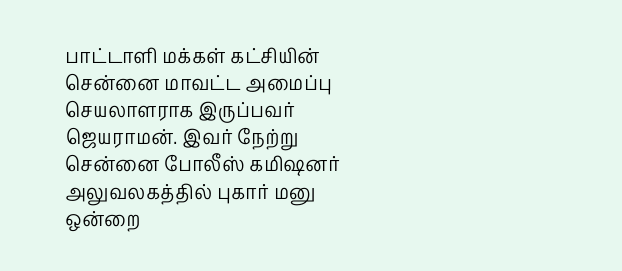பாட்டாளி மக்கள் கட்சியின் சென்னை மாவட்ட அமைப்பு செயலாளராக இருப்பவர் ஜெயராமன். இவர் நேற்று சென்னை போலீஸ் கமிஷனர் அலுவலகத்தில் புகார் மனு ஒன்றை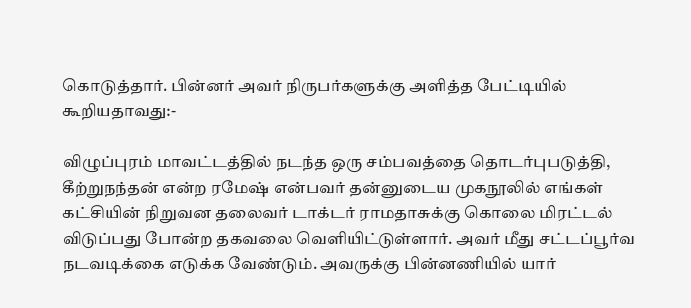கொடுத்தார். பின்னர் அவர் நிருபர்களுக்கு அளித்த பேட்டியில் கூறியதாவது:-

விழுப்புரம் மாவட்டத்தில் நடந்த ஒரு சம்பவத்தை தொடர்புபடுத்தி, கீற்றுநந்தன் என்ற ரமேஷ் என்பவர் தன்னுடைய முகநூலில் எங்கள் கட்சியின் நிறுவன தலைவர் டாக்டர் ராமதாசுக்கு கொலை மிரட்டல் விடுப்பது போன்ற தகவலை வெளியிட்டுள்ளார். அவர் மீது சட்டப்பூர்வ நடவடிக்கை எடுக்க வேண்டும். அவருக்கு பின்னணியில் யார்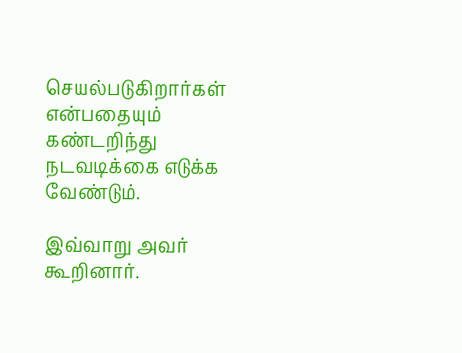செயல்படுகிறார்கள் என்பதையும் கண்டறிந்து நடவடிக்கை எடுக்க வேண்டும்.

இவ்வாறு அவர் கூறினார்.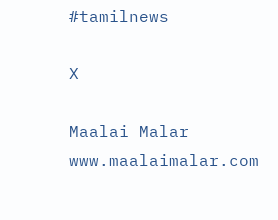#tamilnews

X

Maalai Malar
www.maalaimalar.com